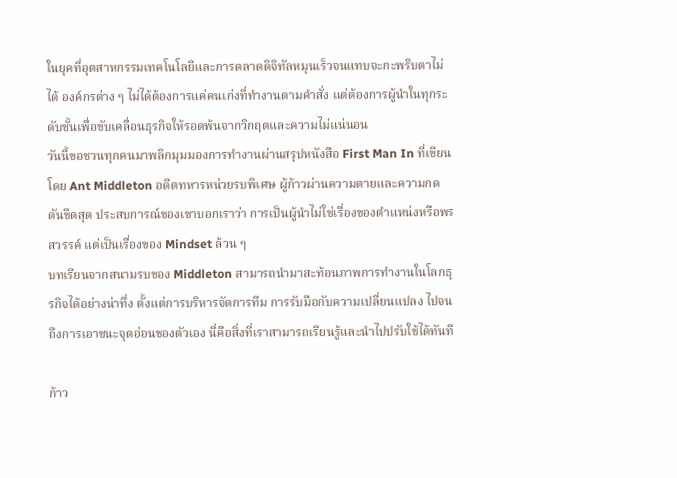ในยุคที่อุตสาหกรรมเทคโนโลยีและการตลาดดิจิทัลหมุนเร็วจนแทบจะกะพริบตาไม่ได้ องค์กรต่าง ๆ ไม่ได้ต้องการแค่คนเก่งที่ทำงานตามคำสั่ง แต่ต้องการผู้นำในทุกระดับชั้นเพื่อขับเคลื่อนธุรกิจให้รอดพ้นจากวิกฤตและความไม่แน่นอน
วันนี้ขอชวนทุกคนมาพลิกมุมมองการทำงานผ่านสรุปหนังสือ First Man In ที่เขียนโดย Ant Middleton อดีตทหารหน่วยรบพิเศษ ผู้ก้าวผ่านความตายและความกดดันขีดสุด ประสบการณ์ของเขาบอกเราว่า การเป็นผู้นำไม่ใช่เรื่องของตำแหน่งหรือพรสวรรค์ แต่เป็นเรื่องของ Mindset ล้วน ๆ
บทเรียนจากสนามรบของ Middleton สามารถนำมาสะท้อนภาพการทำงานในโลกธุรกิจได้อย่างน่าทึ่ง ตั้งแต่การบริหารจัดการทีม การรับมือกับความเปลี่ยนแปลง ไปจนถึงการเอาชนะจุดอ่อนของตัวเอง นี่คือสิ่งที่เราสามารถเรียนรู้และนำไปปรับใช้ได้ทันที

ก้าว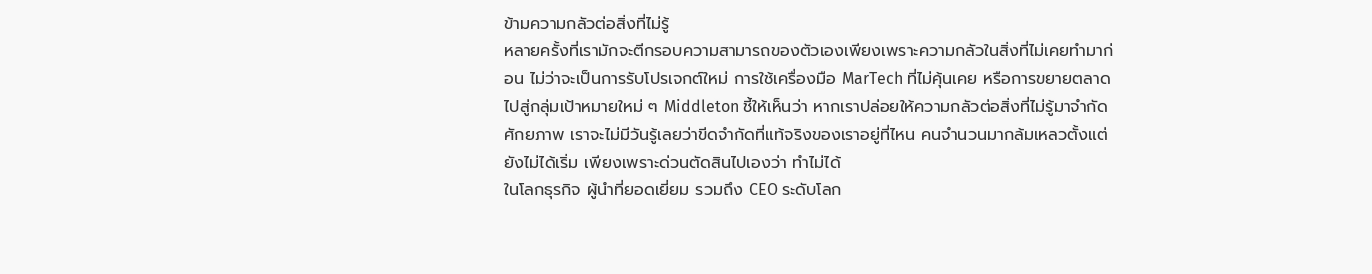ข้ามความกลัวต่อสิ่งที่ไม่รู้
หลายครั้งที่เรามักจะตีกรอบความสามารถของตัวเองเพียงเพราะความกลัวในสิ่งที่ไม่เคยทำมาก่อน ไม่ว่าจะเป็นการรับโปรเจกต์ใหม่ การใช้เครื่องมือ MarTech ที่ไม่คุ้นเคย หรือการขยายตลาดไปสู่กลุ่มเป้าหมายใหม่ ๆ Middleton ชี้ให้เห็นว่า หากเราปล่อยให้ความกลัวต่อสิ่งที่ไม่รู้มาจำกัดศักยภาพ เราจะไม่มีวันรู้เลยว่าขีดจำกัดที่แท้จริงของเราอยู่ที่ไหน คนจำนวนมากล้มเหลวตั้งแต่ยังไม่ได้เริ่ม เพียงเพราะด่วนตัดสินไปเองว่า ทำไม่ได้
ในโลกธุรกิจ ผู้นำที่ยอดเยี่ยม รวมถึง CEO ระดับโลก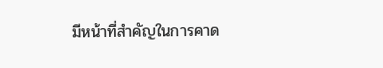มีหน้าที่สำคัญในการคาด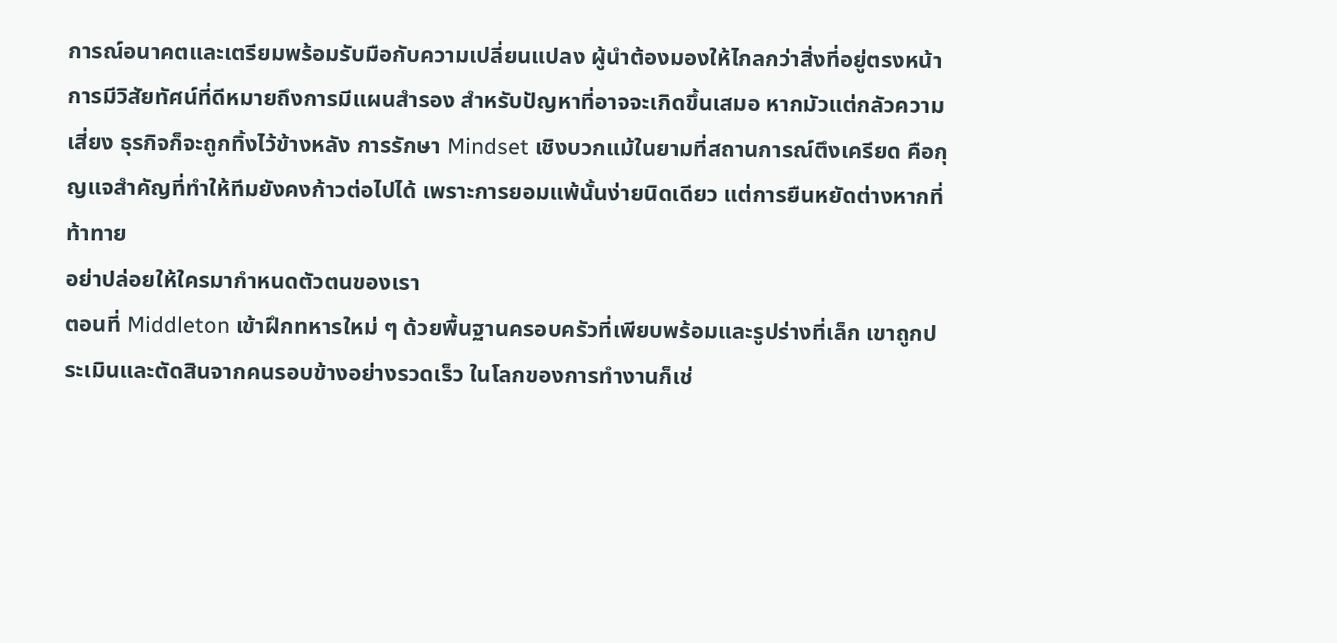การณ์อนาคตและเตรียมพร้อมรับมือกับความเปลี่ยนแปลง ผู้นำต้องมองให้ไกลกว่าสิ่งที่อยู่ตรงหน้า การมีวิสัยทัศน์ที่ดีหมายถึงการมีแผนสำรอง สำหรับปัญหาที่อาจจะเกิดขึ้นเสมอ หากมัวแต่กลัวความเสี่ยง ธุรกิจก็จะถูกทิ้งไว้ข้างหลัง การรักษา Mindset เชิงบวกแม้ในยามที่สถานการณ์ตึงเครียด คือกุญแจสำคัญที่ทำให้ทีมยังคงก้าวต่อไปได้ เพราะการยอมแพ้นั้นง่ายนิดเดียว แต่การยืนหยัดต่างหากที่ท้าทาย
อย่าปล่อยให้ใครมากำหนดตัวตนของเรา
ตอนที่ Middleton เข้าฝึกทหารใหม่ ๆ ด้วยพื้นฐานครอบครัวที่เพียบพร้อมและรูปร่างที่เล็ก เขาถูกประเมินและตัดสินจากคนรอบข้างอย่างรวดเร็ว ในโลกของการทำงานก็เช่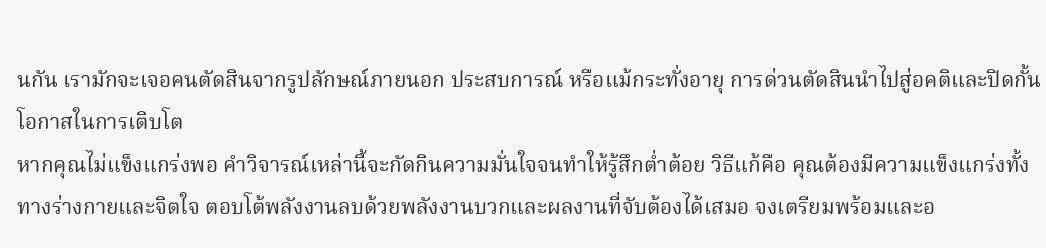นกัน เรามักจะเจอคนตัดสินจากรูปลักษณ์ภายนอก ประสบการณ์ หรือแม้กระทั่งอายุ การด่วนตัดสินนำไปสู่อคติและปิดกั้นโอกาสในการเติบโต
หากคุณไม่แข็งแกร่งพอ คำวิจารณ์เหล่านี้จะกัดกินความมั่นใจจนทำให้รู้สึกต่ำต้อย วิธีแก้คือ คุณต้องมีความแข็งแกร่งทั้งทางร่างกายและจิตใจ ตอบโต้พลังงานลบด้วยพลังงานบวกและผลงานที่จับต้องได้เสมอ จงเตรียมพร้อมและอ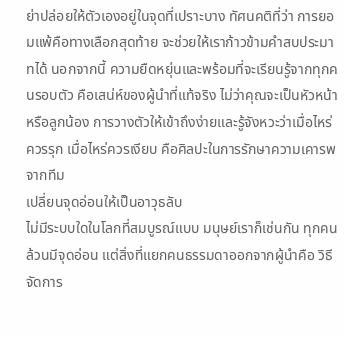ย่าปล่อยให้ตัวเองอยู่ในจุดที่เปราะบาง ทัศนคติที่ว่า การยอมแพ้คือทางเลือกสุดท้าย จะช่วยให้เราก้าวข้ามคำสบประมาทได้ นอกจากนี้ ความยืดหยุ่นและพร้อมที่จะเรียนรู้จากทุกคนรอบตัว คือเสน่ห์ของผู้นำที่แท้จริง ไม่ว่าคุณจะเป็นหัวหน้าหรือลูกน้อง การวางตัวให้เข้าถึงง่ายและรู้จังหวะว่าเมื่อไหร่ควรรุก เมื่อไหร่ควรเงียบ คือศิลปะในการรักษาความเคารพจากทีม
เปลี่ยนจุดอ่อนให้เป็นอาวุธลับ
ไม่มีระบบใดในโลกที่สมบูรณ์แบบ มนุษย์เราก็เช่นกัน ทุกคนล้วนมีจุดอ่อน แต่สิ่งที่แยกคนธรรมดาออกจากผู้นำคือ วิธีจัดการ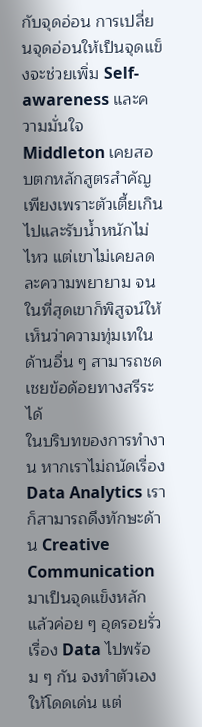กับจุดอ่อน การเปลี่ยนจุดอ่อนให้เป็นจุดแข็งจะช่วยเพิ่ม Self-awareness และความมั่นใจ Middleton เคยสอบตกหลักสูตรสำคัญเพียงเพราะตัวเตี้ยเกินไปและรับน้ำหนักไม่ไหว แต่เขาไม่เคยลดละความพยายาม จนในที่สุดเขาก็พิสูจน์ให้เห็นว่าความทุ่มเทในด้านอื่น ๆ สามารถชดเชยข้อด้อยทางสรีระได้
ในบริบทของการทำงาน หากเราไม่ถนัดเรื่อง Data Analytics เราก็สามารถดึงทักษะด้าน Creative Communication มาเป็นจุดแข็งหลัก แล้วค่อย ๆ อุดรอยรั่วเรื่อง Data ไปพร้อม ๆ กัน จงทำตัวเองให้โดดเด่น แต่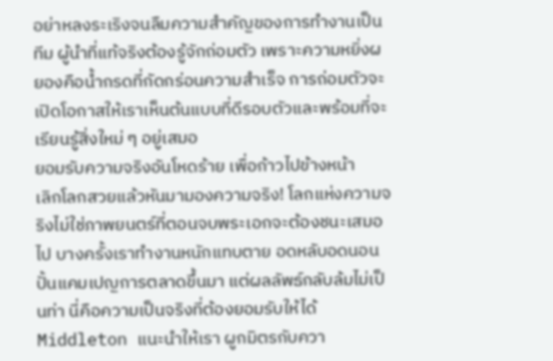อย่าหลงระเริงจนลืมความสำคัญของการทำงานเป็นทีม ผู้นำที่แท้จริงต้องรู้จักถ่อมตัว เพราะความหยิ่งผยองคือน้ำกรดที่กัดกร่อนความสำเร็จ การถ่อมตัวจะเปิดโอกาสให้เราเห็นต้นแบบที่ดีรอบตัวและพร้อมที่จะเรียนรู้สิ่งใหม่ ๆ อยู่เสมอ
ยอมรับความจริงอันโหดร้าย เพื่อก้าวไปข้างหน้า
เลิกโลกสวยแล้วหันมามองความจริง! โลกแห่งความจริงไม่ใช่ภาพยนตร์ที่ตอนจบพระเอกจะต้องชนะเสมอไป บางครั้งเราทำงานหนักแทบตาย อดหลับอดนอนปั้นแคมเปญการตลาดขึ้นมา แต่ผลลัพธ์กลับล้มไม่เป็นท่า นี่คือความเป็นจริงที่ต้องยอมรับให้ได้
Middleton แนะนำให้เรา ผูกมิตรกับควา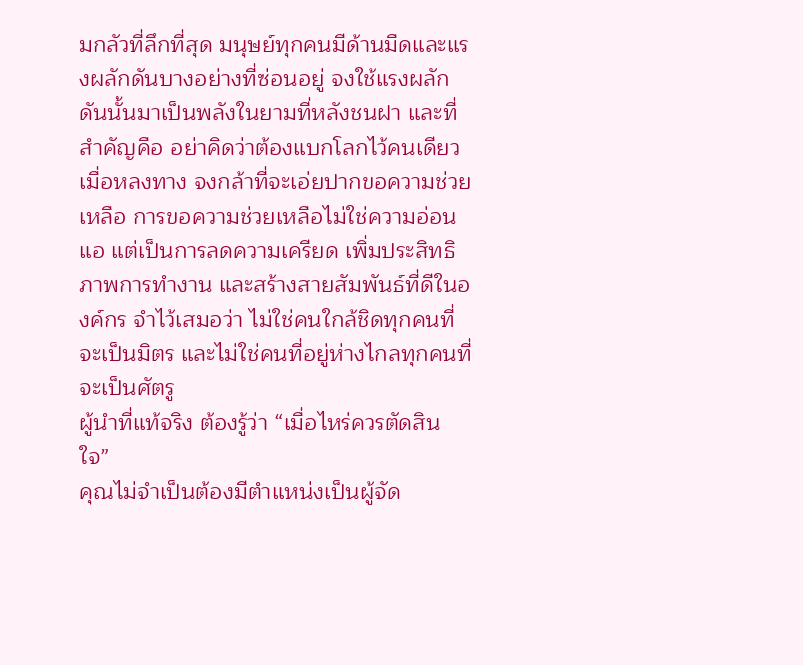มกลัวที่ลึกที่สุด มนุษย์ทุกคนมีด้านมืดและแรงผลักดันบางอย่างที่ซ่อนอยู่ จงใช้แรงผลักดันนั้นมาเป็นพลังในยามที่หลังชนฝา และที่สำคัญคือ อย่าคิดว่าต้องแบกโลกไว้คนเดียว เมื่อหลงทาง จงกล้าที่จะเอ่ยปากขอความช่วยเหลือ การขอความช่วยเหลือไม่ใช่ความอ่อนแอ แต่เป็นการลดความเครียด เพิ่มประสิทธิภาพการทำงาน และสร้างสายสัมพันธ์ที่ดีในองค์กร จำไว้เสมอว่า ไม่ใช่คนใกล้ชิดทุกคนที่จะเป็นมิตร และไม่ใช่คนที่อยู่ห่างไกลทุกคนที่จะเป็นศัตรู
ผู้นำที่แท้จริง ต้องรู้ว่า “เมื่อไหร่ควรตัดสินใจ”
คุณไม่จำเป็นต้องมีตำแหน่งเป็นผู้จัด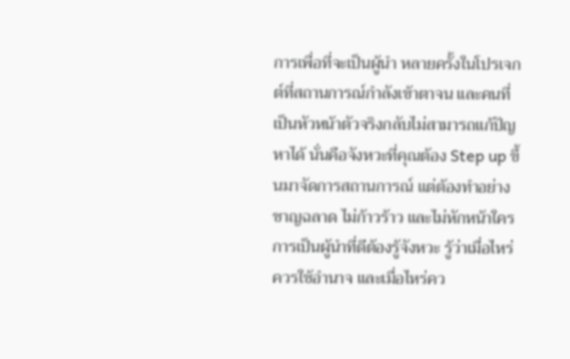การเพื่อที่จะเป็นผู้นำ หลายครั้งในโปรเจกต์ที่สถานการณ์กำลังเข้าตาจน และคนที่เป็นหัวหน้าตัวจริงกลับไม่สามารถแก้ปัญหาได้ นั่นคือจังหวะที่คุณต้อง Step up ขึ้นมาจัดการสถานการณ์ แต่ต้องทำอย่างชาญฉลาด ไม่ก้าวร้าว และไม่หักหน้าใคร
การเป็นผู้นำที่ดีต้องรู้จังหวะ รู้ว่าเมื่อไหร่ควรใช้อำนาจ และเมื่อไหร่คว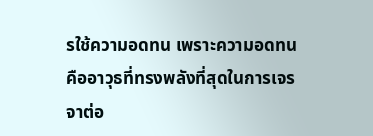รใช้ความอดทน เพราะความอดทนคืออาวุธที่ทรงพลังที่สุดในการเจรจาต่อ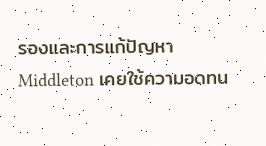รองและการแก้ปัญหา Middleton เคยใช้ความอดทน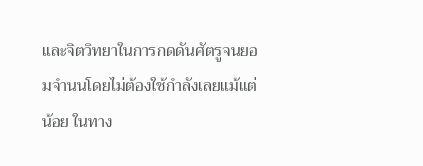และจิตวิทยาในการกดดันศัตรูจนยอมจำนนโดยไม่ต้องใช้กำลังเลยแม้แต่น้อย ในทาง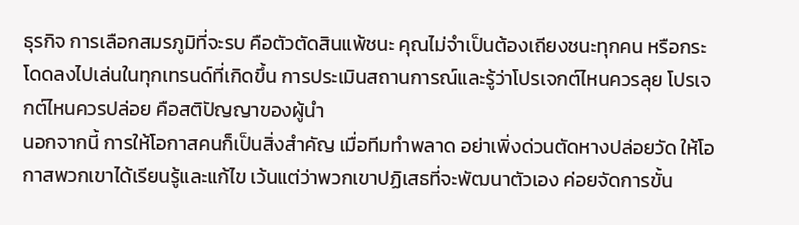ธุรกิจ การเลือกสมรภูมิที่จะรบ คือตัวตัดสินแพ้ชนะ คุณไม่จำเป็นต้องเถียงชนะทุกคน หรือกระโดดลงไปเล่นในทุกเทรนด์ที่เกิดขึ้น การประเมินสถานการณ์และรู้ว่าโปรเจกต์ไหนควรลุย โปรเจกต์ไหนควรปล่อย คือสติปัญญาของผู้นำ
นอกจากนี้ การให้โอกาสคนก็เป็นสิ่งสำคัญ เมื่อทีมทำพลาด อย่าเพิ่งด่วนตัดหางปล่อยวัด ให้โอกาสพวกเขาได้เรียนรู้และแก้ไข เว้นแต่ว่าพวกเขาปฏิเสธที่จะพัฒนาตัวเอง ค่อยจัดการขั้น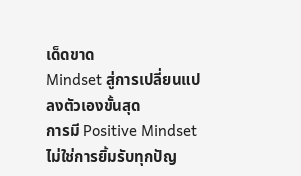เด็ดขาด
Mindset สู่การเปลี่ยนแปลงตัวเองขั้นสุด
การมี Positive Mindset ไม่ใช่การยิ้มรับทุกปัญ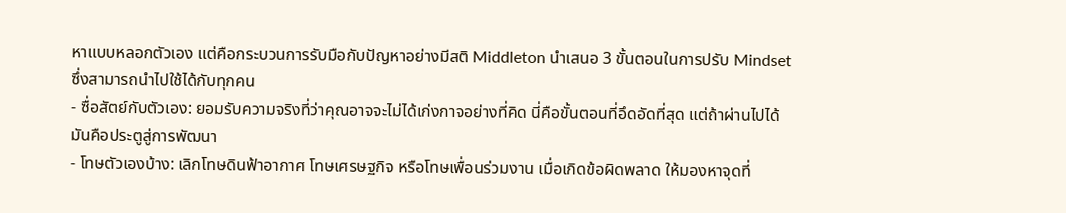หาแบบหลอกตัวเอง แต่คือกระบวนการรับมือกับปัญหาอย่างมีสติ Middleton นำเสนอ 3 ขั้นตอนในการปรับ Mindset ซึ่งสามารถนำไปใช้ได้กับทุกคน
- ซื่อสัตย์กับตัวเอง: ยอมรับความจริงที่ว่าคุณอาจจะไม่ได้เก่งกาจอย่างที่คิด นี่คือขั้นตอนที่อึดอัดที่สุด แต่ถ้าผ่านไปได้ มันคือประตูสู่การพัฒนา
- โทษตัวเองบ้าง: เลิกโทษดินฟ้าอากาศ โทษเศรษฐกิจ หรือโทษเพื่อนร่วมงาน เมื่อเกิดข้อผิดพลาด ให้มองหาจุดที่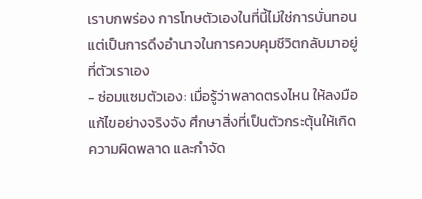เราบกพร่อง การโทษตัวเองในที่นี้ไม่ใช่การบั่นทอน แต่เป็นการดึงอำนาจในการควบคุมชีวิตกลับมาอยู่ที่ตัวเราเอง
- ซ่อมแซมตัวเอง: เมื่อรู้ว่าพลาดตรงไหน ให้ลงมือแก้ไขอย่างจริงจัง ศึกษาสิ่งที่เป็นตัวกระตุ้นให้เกิดความผิดพลาด และกำจัด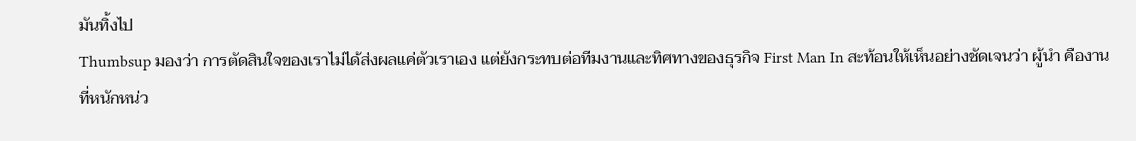มันทิ้งไป
Thumbsup มองว่า การตัดสินใจของเราไม่ได้ส่งผลแค่ตัวเราเอง แต่ยังกระทบต่อทีมงานและทิศทางของธุรกิจ First Man In สะท้อนให้เห็นอย่างชัดเจนว่า ผู้นำ คืองานที่หนักหน่ว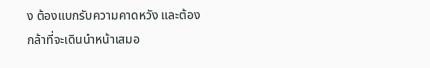ง ต้องแบกรับความคาดหวัง และต้องกล้าที่จะเดินนำหน้าเสมอ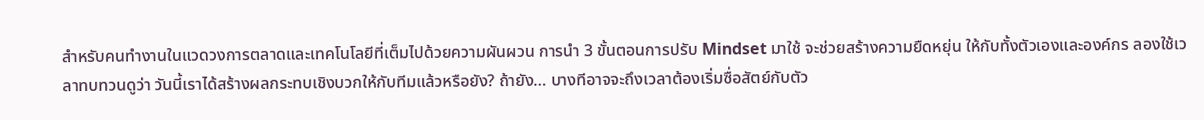สำหรับคนทำงานในแวดวงการตลาดและเทคโนโลยีที่เต็มไปด้วยความผันผวน การนำ 3 ขั้นตอนการปรับ Mindset มาใช้ จะช่วยสร้างความยืดหยุ่น ให้กับทั้งตัวเองและองค์กร ลองใช้เวลาทบทวนดูว่า วันนี้เราได้สร้างผลกระทบเชิงบวกให้กับทีมแล้วหรือยัง? ถ้ายัง… บางทีอาจจะถึงเวลาต้องเริ่มซื่อสัตย์กับตัว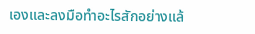เองและลงมือทำอะไรสักอย่างแล้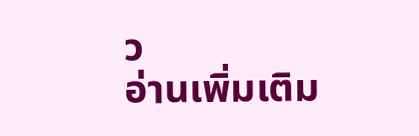ว
อ่านเพิ่มเติม